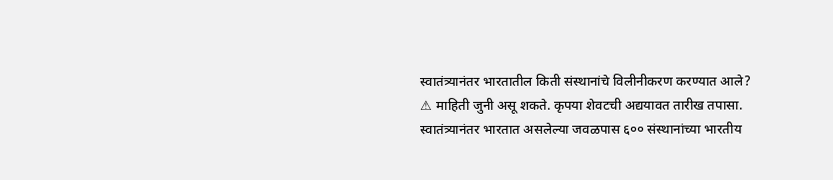स्वातंत्र्यानंतर भारतातील किती संस्थानांचे विलीनीकरण करण्यात आले?
⚠ माहिती जुनी असू शकते. कृपया शेवटची अद्ययावत तारीख तपासा.
स्वातंत्र्यानंतर भारतात असलेल्या जवळपास ६०० संस्थानांच्या भारतीय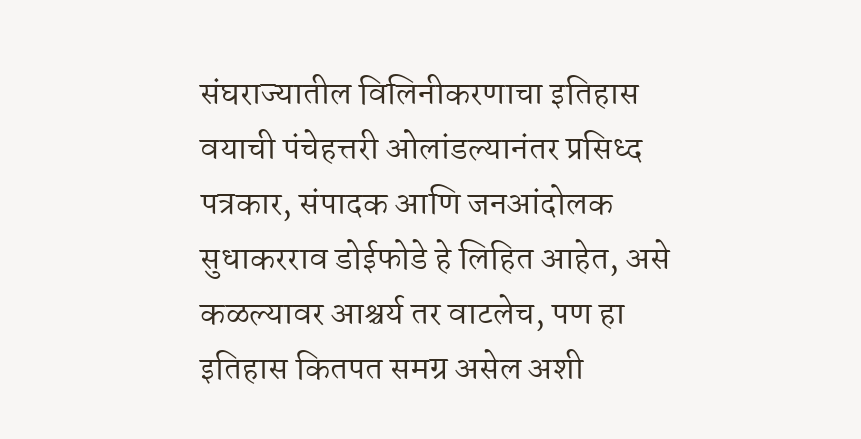संघराज्यातील विलिनीकरणाचा इतिहास वयाची पंचेहत्तरी ओलांडल्यानंतर प्रसिध्द पत्रकार, संपादक आणि जनआंदोलक सुधाकरराव डोईफोडे हे लिहित आहेत, असे कळल्यावर आश्चर्य तर वाटलेच, पण हा इतिहास कितपत समग्र असेल अशी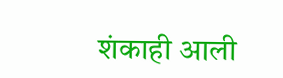शंकाही आली